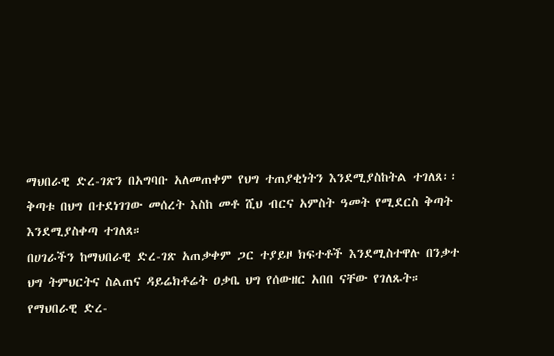ማህበራዊ ድረ-ገጽን በአግባቡ አለመጠቀም የህግ ተጠያቂነትን እንደሚያስከትል ተገለጸ፡፡ ቅጣቱ በህግ በተደነገገው መሰረት እስከ መቶ ሺህ ብርና አምስት ዓመት የሚደርስ ቅጣት እንደሚያስቀጣ ተገለጸ።
በሀገራችን ከማህበራዊ ድረ-ገጽ አጠቃቀም ጋር ተያይዞ ክፍተቶች እንደሚስተዋሉ በንቃተ ህግ ትምህርትና ስልጠና ዳይሬክቶሬት ዐቃቤ ህግ የሰውዘር አበበ ናቸው የገለጹት።
የማህበራዊ ድረ-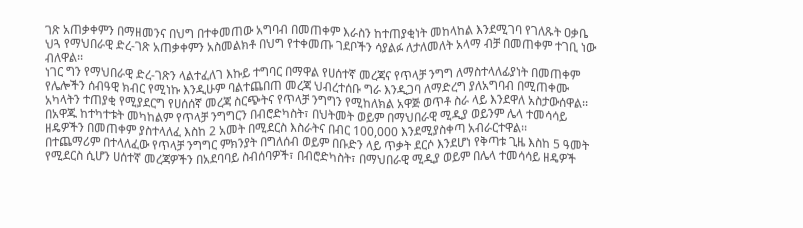ገጽ አጠቃቀምን በማዘመንና በህግ በተቀመጠው አግባብ በመጠቀም እራስን ከተጠያቂነት መከላከል እንደሚገባ የገለጹት ዐቃቤ ህጓ የማህበራዊ ድረ-ገጽ አጠቃቀምን አስመልክቶ በህግ የተቀመጡ ገደቦችን ሳያልፉ ለታለመለት አላማ ብቻ በመጠቀም ተገቢ ነው ብለዋል፡፡
ነገር ግን የማህበራዊ ድረ-ገጽን ላልተፈለገ እኩይ ተግባር በማዋል የሀሰተኛ መረጃና የጥላቻ ንግግ ለማስተላለፊያነት በመጠቀም የሌሎችን ሰብዓዊ ክብር የሚነኩ እንዲሁም ባልተጨበጠ መረጃ ህብረተሰቡ ግራ እንዲጋባ ለማድረግ ያለአግባብ በሚጠቀሙ አካላትን ተጠያቂ የሚያደርግ የሀሰሰኛ መረጃ ስርጭትና የጥላቻ ንግግን የሚከለክል አዋጅ ወጥቶ ስራ ላይ እንደዋለ አስታውሰዋል፡፡
በአዋጁ ከተካተቱት መካከልም የጥላቻ ንግግርን በብሮድካስት፣ በህትመት ወይም በማህበራዊ ሚዲያ ወይንም ሌላ ተመሳሳይ ዘዴዎችን በመጠቀም ያስተላለፈ እስከ 2 አመት በሚደርስ እስራትና በብር 100,000 እንደሚያስቀጣ አብራርተዋል፡፡
በተጨማሪም በተላለፈው የጥላቻ ንግግር ምክንያት በግለሰብ ወይም በቡድን ላይ ጥቃት ደርሶ እንደሆነ የቅጣቱ ጊዜ እስከ 5 ዓመት የሚደርስ ሲሆን ሀሰተኛ መረጃዎችን በአደባባይ ስብሰባዎች፣ በብሮድካስት፣ በማህበራዊ ሚዲያ ወይም በሌላ ተመሳሳይ ዘዴዎች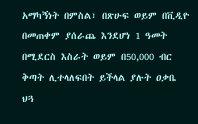አማካኝነት በምስል፣ በጽሁፍ ወይም በቪዲዮ በመጠቀም ያሰራጨ እንደሆነ 1 ዓመት በሚደርስ እስራት ወይም በ50,000 ብር ቅጣት ሊተላለፍበት ይችላል ያሉት ዐቃቤ ህጓ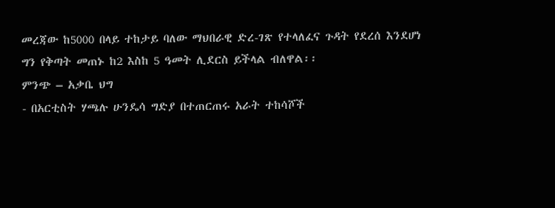መረጃው ከ5000 በላይ ተከታይ ባለው ማህበራዊ ድረ-ገጽ የተላለፈና ጉዳት የደረሰ እንደሆነ ግን የቅጣት መጠኑ ከ2 እስከ 5 ዓመት ሊደርስ ይችላል ብለዋል፡፡
ምንጭ – አቃቤ ህግ
- በአርቲስት ሃጫሉ ሁንዴሳ ግድያ በተጠርጠሩ አራት ተከሳሾች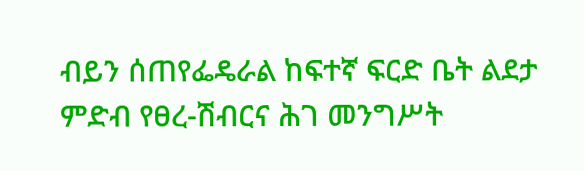ብይን ሰጠየፌዴራል ከፍተኛ ፍርድ ቤት ልደታ ምድብ የፀረ-ሽብርና ሕገ መንግሥት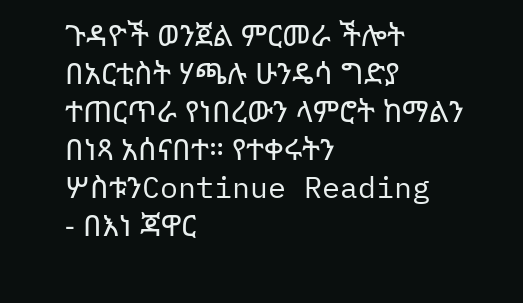ጉዳዮች ወንጀል ምርመራ ችሎት በአርቲስት ሃጫሉ ሁንዴሳ ግድያ ተጠርጥራ የነበረውን ላምሮት ከማልን በነጻ አሰናበተ። የተቀሩትን ሦስቱንContinue Reading
- በእነ ጃዋር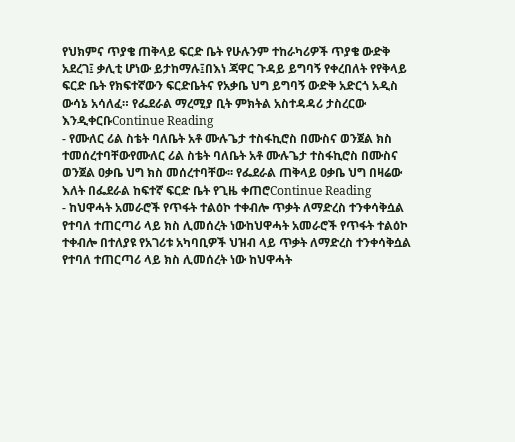የህክምና ጥያቄ ጠቅላይ ፍርድ ቤት የሁሉንም ተከራካሪዎች ጥያቄ ውድቅ አደረገ፤ ቃሊቲ ሆነው ይታከማሉ፤በእነ ጃዋር ጉዳይ ይግባኝ የቀረበለት የየቅላይ ፍርድ ቤት የክፍተኛውን ፍርድቤትና የአቃቤ ህግ ይግባኝ ውድቅ አድርጎ አዲስ ውሳኔ አሳለፈ። የፌደራል ማረሚያ ቢት ምክትል አስተዳዳሪ ታስረርው እንዲቀርቡContinue Reading
- የሙለር ሪል ስቴት ባለቤት አቶ ሙሉጌታ ተስፋኪሮስ በሙስና ወንጀል ክስ ተመሰረተባቸውየሙለር ሪል ስቴት ባለቤት አቶ ሙሉጌታ ተስፋኪሮስ በሙስና ወንጀል ዐቃቤ ህግ ክስ መሰረተባቸው፡፡ የፌደራል ጠቅላይ ዐቃቤ ህግ በዛሬው እለት በፌደራል ከፍተኛ ፍርድ ቤት የጊዜ ቀጠሮContinue Reading
- ከህዋሓት አመራሮች የጥፋት ተልዕኮ ተቀብሎ ጥቃት ለማድረስ ተንቀሳቅሷል የተባለ ተጠርጣሪ ላይ ክስ ሊመሰረት ነውከህዋሓት አመራሮች የጥፋት ተልዕኮ ተቀብሎ በተለያዩ የአገሪቱ አካባቢዎች ህዝብ ላይ ጥቃት ለማድረስ ተንቀሳቅሷል የተባለ ተጠርጣሪ ላይ ክስ ሊመሰረት ነው ከህዋሓት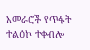አመራሮች የጥፋት ተልዕኮ ተቀብሎ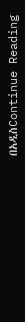በአዲስContinue Reading